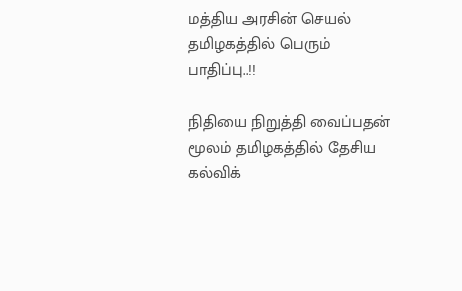மத்திய அரசின் செயல் தமிழகத்தில் பெரும் பாதிப்பு..!!

நிதியை நிறுத்தி வைப்பதன் மூலம் தமிழகத்தில் தேசிய கல்விக்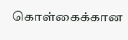கொள்கைக்கான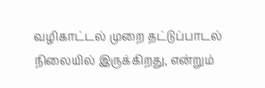வழிகாட்டல் முறை தட்டுப்பாடல் நிலையில் இருக்கிறது, என்றும்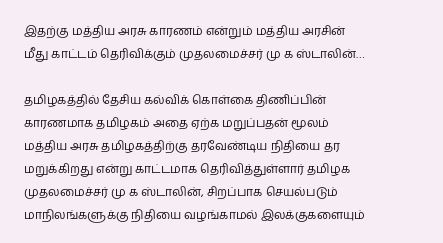இதற்கு மத்திய அரசு காரணம் என்றும் மத்திய அரசின் மீது காட்டம் தெரிவிக்கும் முதலமைச்சர் மு க ஸ்டாலின்…

தமிழகத்தில் தேசிய கல்விக் கொள்கை திணிப்பின் காரணமாக தமிழகம் அதை ஏற்க மறுப்பதன் மூலம் மத்திய அரசு தமிழகத்திற்கு தரவேண்டிய நிதியை தர மறுக்கிறது என்று காட்டமாக தெரிவித்துள்ளார் தமிழக முதலமைச்சர் மு க ஸ்டாலின், சிறப்பாக செயல்படும் மாநிலங்களுக்கு நிதியை வழங்காமல் இலக்குகளையும்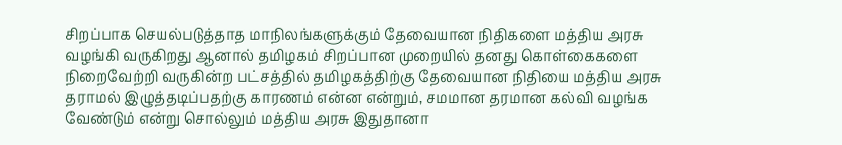சிறப்பாக செயல்படுத்தாத மாநிலங்களுக்கும் தேவையான நிதிகளை மத்திய அரசு வழங்கி வருகிறது ஆனால் தமிழகம் சிறப்பான முறையில் தனது கொள்கைகளை நிறைவேற்றி வருகின்ற பட்சத்தில் தமிழகத்திற்கு தேவையான நிதியை மத்திய அரசு தராமல் இழுத்தடிப்பதற்கு காரணம் என்ன என்றும், சமமான தரமான கல்வி வழங்க வேண்டும் என்று சொல்லும் மத்திய அரசு இதுதானா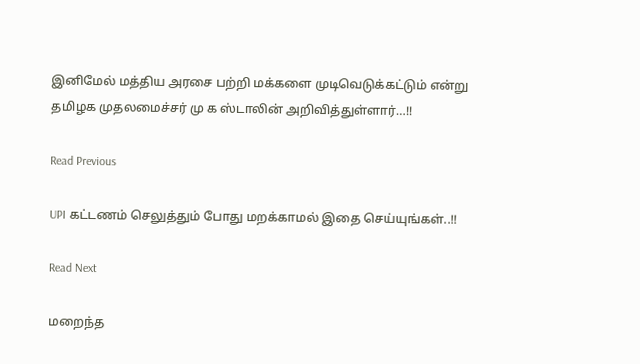இனிமேல் மத்திய அரசை பற்றி மக்களை முடிவெடுக்கட்டும் என்று தமிழக முதலமைச்சர் மு க ஸ்டாலின் அறிவித்துள்ளார்…!!

Read Previous

UPI கட்டணம் செலுத்தும் போது மறக்காமல் இதை செய்யுங்கள்..!!

Read Next

மறைந்த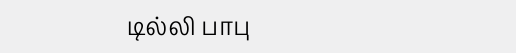டில்லி பாபு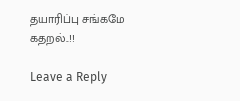தயாரிப்பு சங்கமே கதறல்..!!

Leave a Reply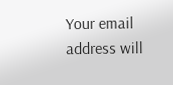Your email address will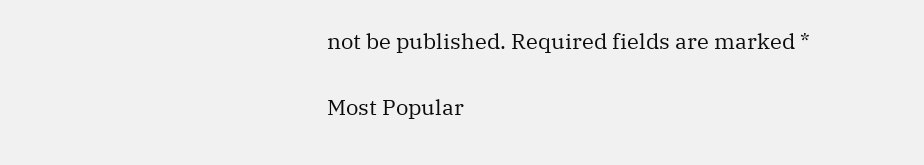not be published. Required fields are marked *

Most Popular